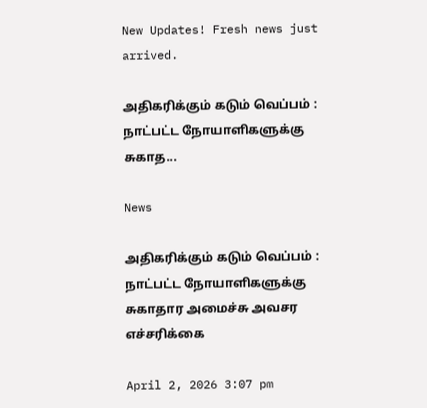New Updates! Fresh news just arrived.

அதிகரிக்கும் கடும் வெப்பம் : நாட்பட்ட நோயாளிகளுக்கு சுகாத...

News

அதிகரிக்கும் கடும் வெப்பம் : நாட்பட்ட நோயாளிகளுக்கு சுகாதார அமைச்சு அவசர எச்சரிக்கை

April 2, 2026 3:07 pm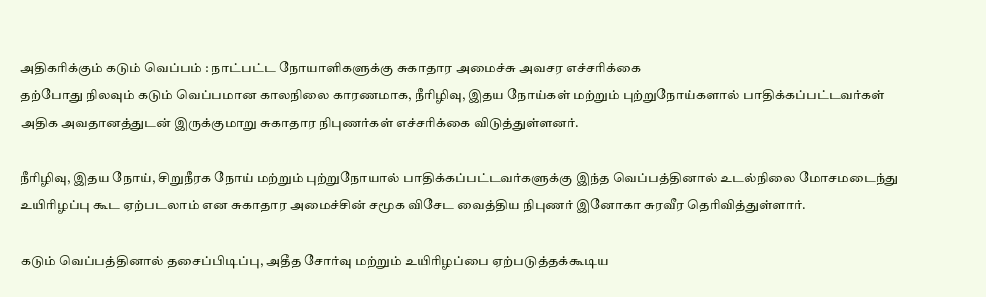அதிகரிக்கும் கடும் வெப்பம் : நாட்பட்ட நோயாளிகளுக்கு சுகாதார அமைச்சு அவசர எச்சரிக்கை
தற்போது நிலவும் கடும் வெப்பமான காலநிலை காரணமாக, நீரிழிவு, இதய நோய்கள் மற்றும் புற்றுநோய்களால் பாதிக்கப்பட்டவர்கள் அதிக அவதானத்துடன் இருக்குமாறு சுகாதார நிபுணர்கள் எச்சரிக்கை விடுத்துள்ளனர்.

நீரிழிவு, இதய நோய், சிறுநீரக நோய் மற்றும் புற்றுநோயால் பாதிக்கப்பட்டவர்களுக்கு இந்த வெப்பத்தினால் உடல்நிலை மோசமடைந்து உயிரிழப்பு கூட ஏற்படலாம் என சுகாதார அமைச்சின் சமூக விசேட வைத்திய நிபுணர் இனோகா சுரவீர தெரிவித்துள்ளார்.

கடும் வெப்பத்தினால் தசைப்பிடிப்பு, அதீத சோர்வு மற்றும் உயிரிழப்பை ஏற்படுத்தக்கூடிய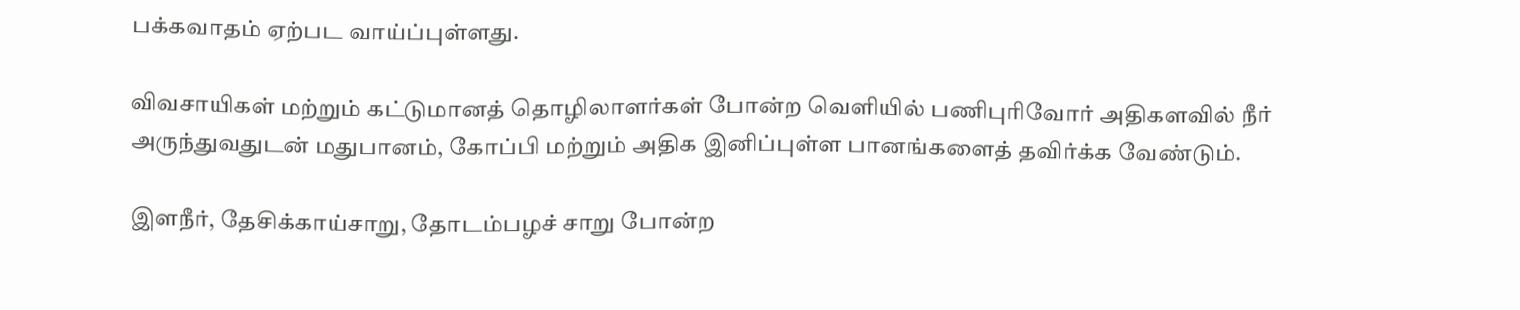பக்கவாதம் ஏற்பட வாய்ப்புள்ளது.

விவசாயிகள் மற்றும் கட்டுமானத் தொழிலாளர்கள் போன்ற வெளியில் பணிபுரிவோர் அதிகளவில் நீர் அருந்துவதுடன் மதுபானம், கோப்பி மற்றும் அதிக இனிப்புள்ள பானங்களைத் தவிர்க்க வேண்டும்.

இளநீர், தேசிக்காய்சாறு, தோடம்பழச் சாறு போன்ற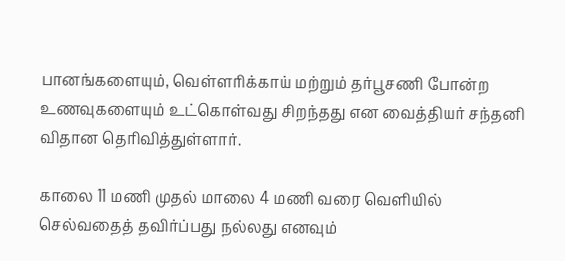பானங்களையும், வெள்ளரிக்காய் மற்றும் தர்பூசணி போன்ற உணவுகளையும் உட்கொள்வது சிறந்தது என வைத்தியர் சந்தனி விதான தெரிவித்துள்ளார்.

காலை 11 மணி முதல் மாலை 4 மணி வரை வெளியில் செல்வதைத் தவிர்ப்பது நல்லது எனவும்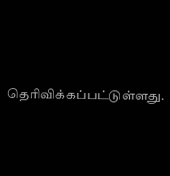தெரிவிக்கப்பட்டுள்ளது.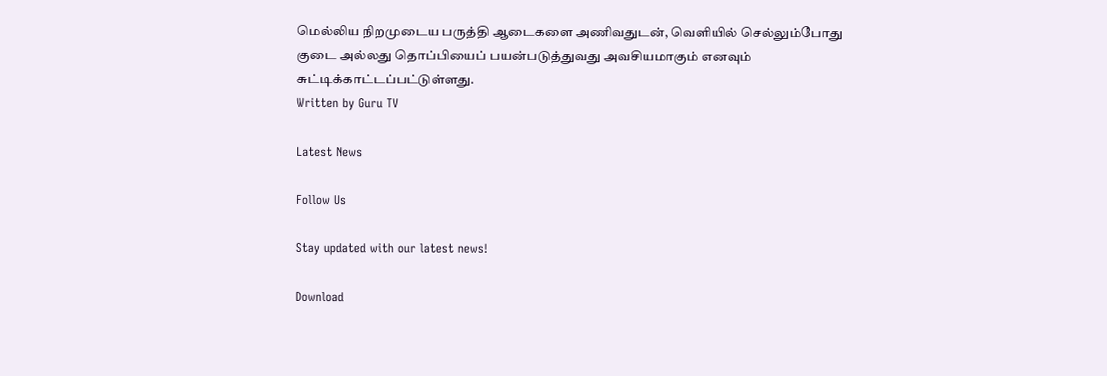மெல்லிய நிறமுடைய பருத்தி ஆடைகளை அணிவதுடன், வெளியில் செல்லும்போது குடை அல்லது தொப்பியைப் பயன்படுத்துவது அவசியமாகும் எனவும் சுட்டிக்காட்டப்பட்டுள்ளது.
Written by Guru TV

Latest News

Follow Us

Stay updated with our latest news!

Download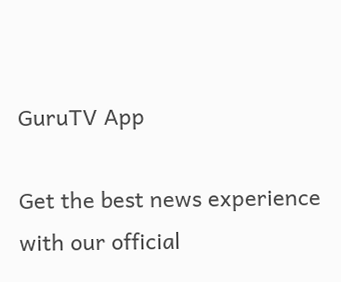GuruTV App

Get the best news experience with our official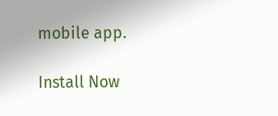mobile app.

Install Now